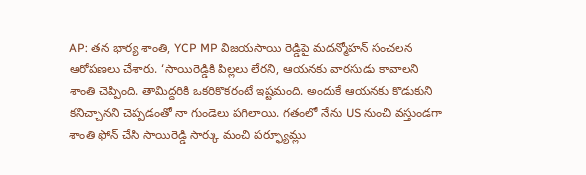AP: తన భార్య శాంతి, YCP MP విజయసాయి రెడ్డిపై మదన్మోహన్ సంచలన ఆరోపణలు చేశారు. ‘సాయిరెడ్డికి పిల్లలు లేరని, ఆయనకు వారసుడు కావాలని శాంతి చెప్పింది. తామిద్దరికి ఒకరికొకరంటే ఇష్టమంది. అందుకే ఆయనకు కొడుకుని కనిచ్చానని చెప్పడంతో నా గుండెలు పగిలాయి. గతంలో నేను US నుంచి వస్తుండగా శాంతి ఫోన్ చేసి సాయిరెడ్డి సార్కు మంచి పర్ఫ్యూమ్లు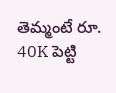తెమ్మంటే రూ. 40K పెట్టి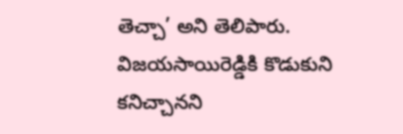తెచ్చా’ అని తెలిపారు.
విజయసాయిరెడ్డికి కొడుకుని కనిచ్చానని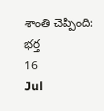శాంతి చెప్పింది: భర్త
16
Jul